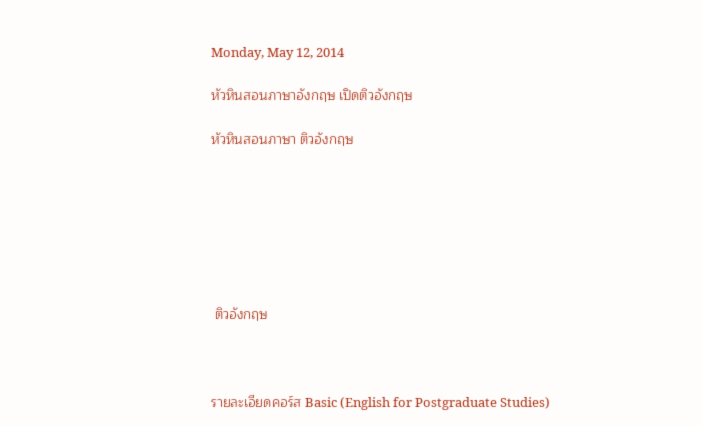Monday, May 12, 2014

หัวหินสอนภาษาอังกฤษ เปิดติวอังกฤษ

หัวหินสอนภาษา ติวอังกฤษ







 ติวอังกฤษ



รายละเอียดคอร์ส Basic (English for Postgraduate Studies)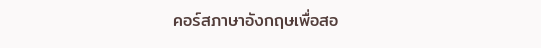คอร์สภาษาอังกฤษเพื่อสอ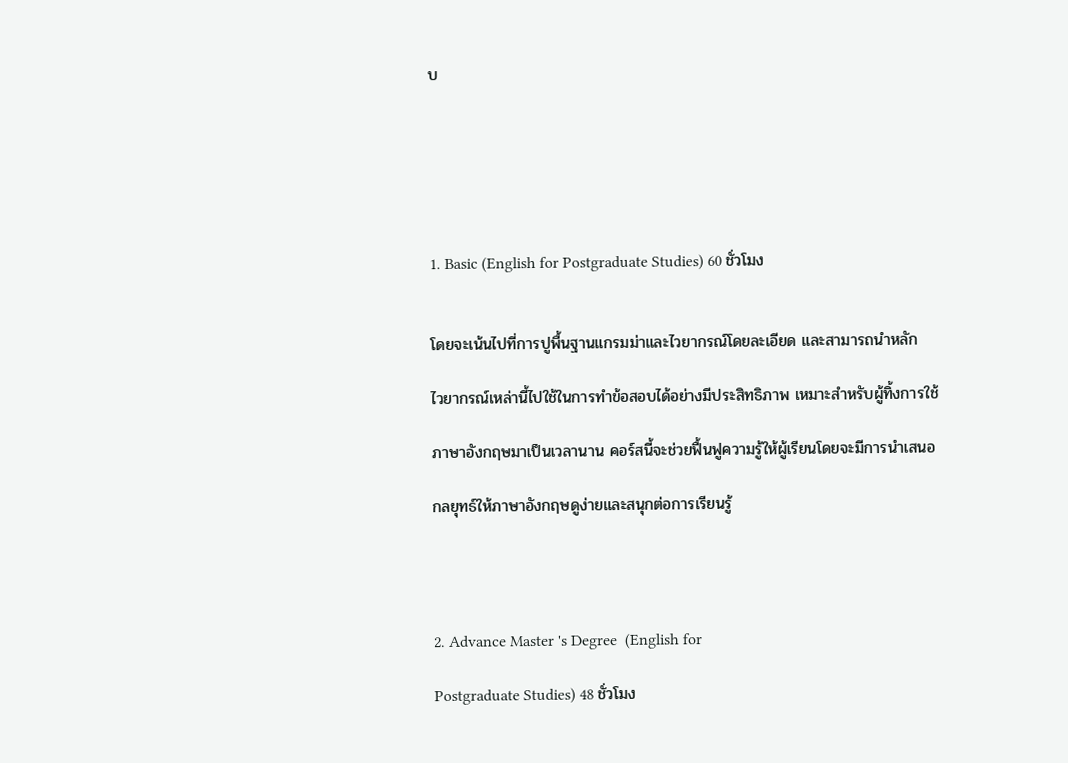บ






1. Basic (English for Postgraduate Studies) 60 ชั่วโมง


โดยจะเน้นไปที่การปูพื้นฐานแกรมม่าและไวยากรณ์โดยละเอียด และสามารถนำหลัก

ไวยากรณ์เหล่านี้ไปใช้ในการทำข้อสอบได้อย่างมีประสิทธิภาพ เหมาะสำหรับผู้ทิ้งการใช้

ภาษาอังกฤษมาเป็นเวลานาน คอร์สนี้จะช่วยฟื้นฟูความรู้ให้ผู้เรียนโดยจะมีการนำเสนอ

กลยุทธ์ให้ภาษาอังกฤษดูง่ายและสนุกต่อการเรียนรู้




2. Advance Master 's Degree  (English for

Postgraduate Studies) 48 ชั่วโมง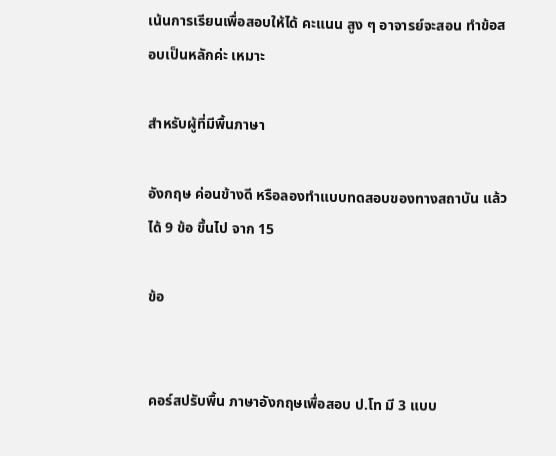เน้นการเรียนเพื่อสอบให้ได้ คะแนน สูง ๆ อาจารย์จะสอน ทำข้อสอบเป็นหลักค่ะ เหมาะ

สำหรับผู้ที่มีพื้นภาษา

อังกฤษ ค่อนข้างดี หรือลองทำแบบทดสอบของทางสถาบัน แล้วได้ 9 ข้อ ขึ้นไป จาก 15

ข้อ


คอร์สปรับพื้น ภาษาอังกฤษเพื่อสอบ ป.โท มี 3 แบบ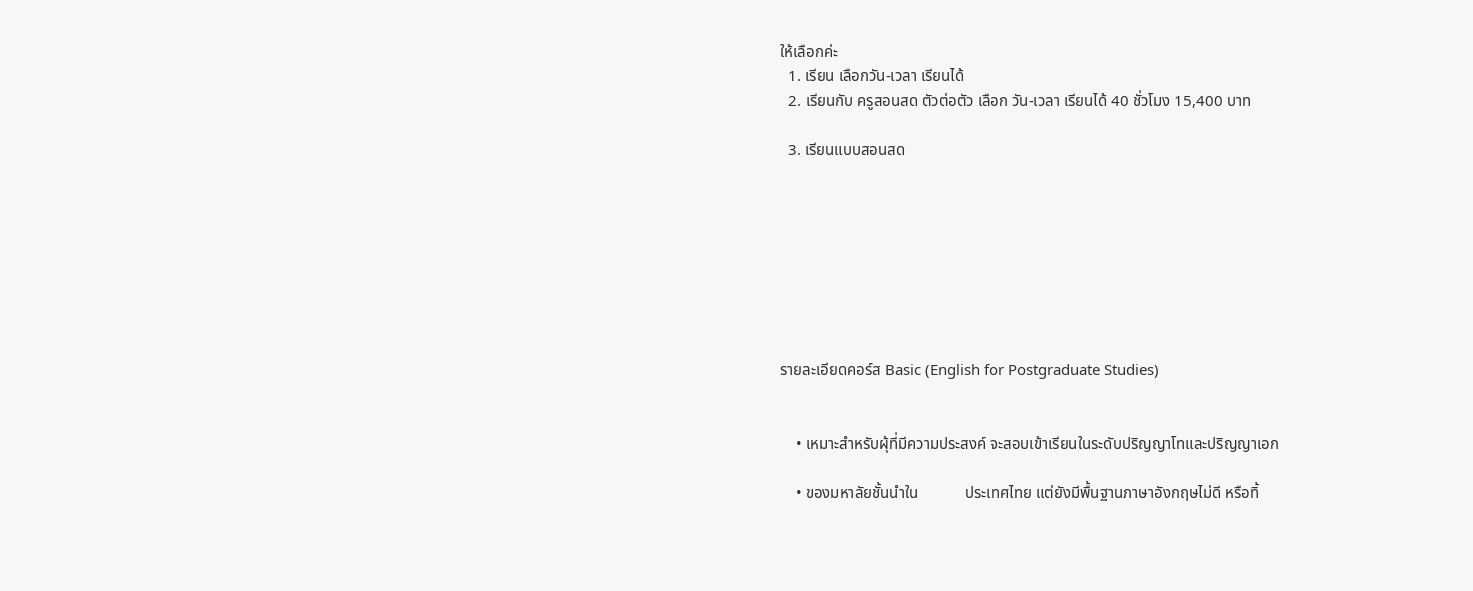ให้เลือกค่ะ
  1. เรียน เลือกวัน-เวลา เรียนได้
  2. เรียนกับ ครูสอนสด ตัวต่อตัว เลือก วัน-เวลา เรียนได้ 40 ชั่วโมง 15,400 บาท

  3. เรียนแบบสอนสด








รายละเอียดคอร์ส Basic (English for Postgraduate Studies)


    • เหมาะสำหรับผุ้ที่มีความประสงค์ จะสอบเข้าเรียนในระดับปริญญาโทและปริญญาเอก

    • ของมหาลัยชั้นนำใน            ประเทศไทย แต่ยังมีพื้นฐานภาษาอังกฤษไม่ดี หรือทิ้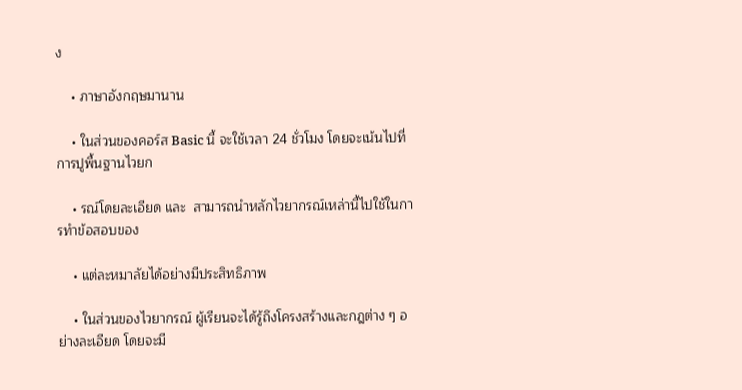ง

    • ภาษาอังกฤษมานาน

    • ในส่วนของคอร์ส Basic นี้ จะใช้เวลา 24 ชั่วโมง โดยจะเน้นไปที่การปูพื้นฐานไวยก

    • รณ์โดยละเอียด และ  สามารถนำหลักไวยากรณ์เหล่านี้ไปใช้ในการทำข้อสอบของ

    • แต่ละหมาลัยได้อย่างมีประสิทธิภาพ

    • ในส่วนของไวยากรณ์ ผู้เรียนจะได้รู้ถึงโครงสร้างและกฎต่าง ๆ อย่างละเอียด โดยจะมี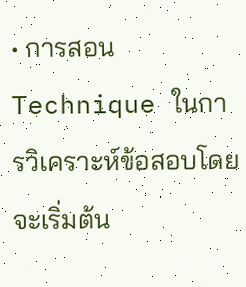• การสอน Technique ในการวิเคราะห์ข้อสอบโดยจะเริ่มต้น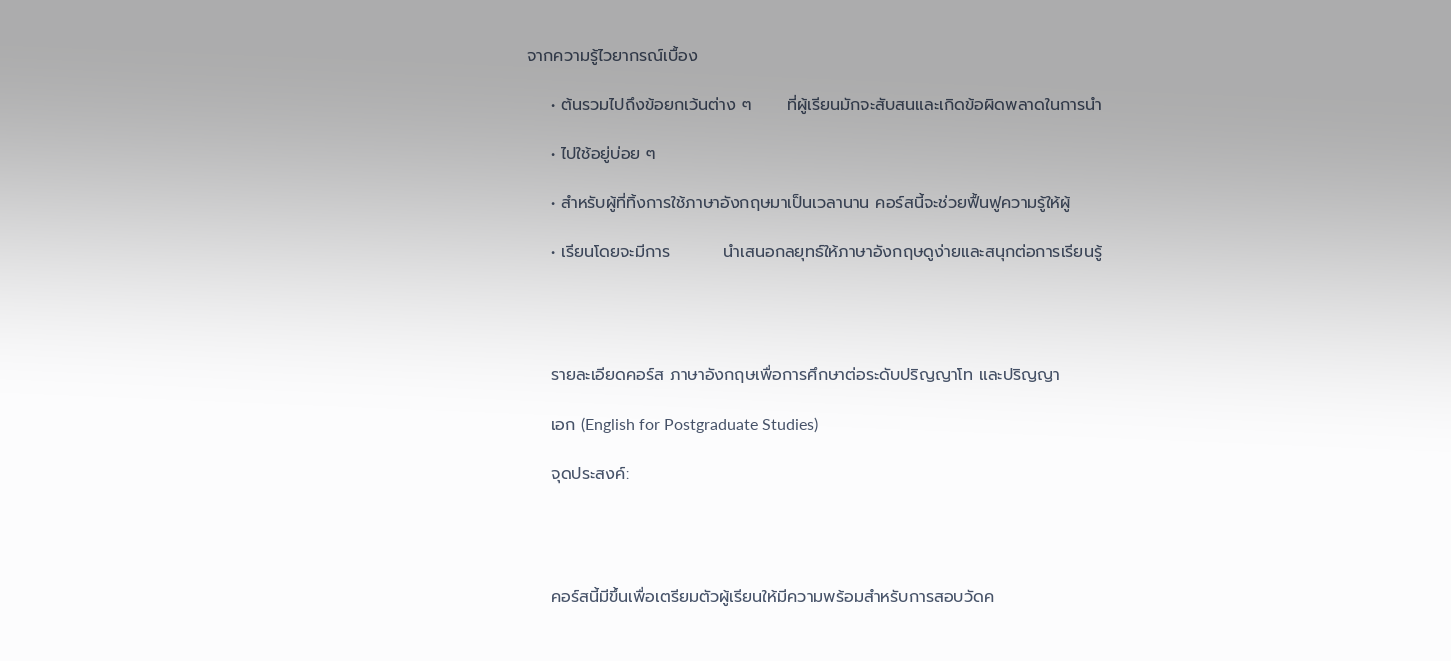จากความรู้ไวยากรณ์เบื้อง

    • ต้นรวมไปถึงข้อยกเว้นต่าง ๆ      ที่ผู้เรียนมักจะสับสนและเกิดข้อผิดพลาดในการนำ

    • ไปใช้อยู่บ่อย ๆ

    • สำหรับผู้ที่ทิ้งการใช้ภาษาอังกฤษมาเป็นเวลานาน คอร์สนี้จะช่วยฟื้นฟูความรู้ให้ผู้

    • เรียนโดยจะมีการ         นำเสนอกลยุทธ์ให้ภาษาอังกฤษดูง่ายและสนุกต่อการเรียนรู้




    รายละเอียดคอร์ส ภาษาอังกฤษเพื่อการศึกษาต่อระดับปริญญาโท และปริญญา

    เอก (English for Postgraduate Studies)

    จุดประสงค์:




    คอร์สนี้มีขึ้นเพื่อเตรียมตัวผู้เรียนให้มีความพร้อมสำหรับการสอบวัดค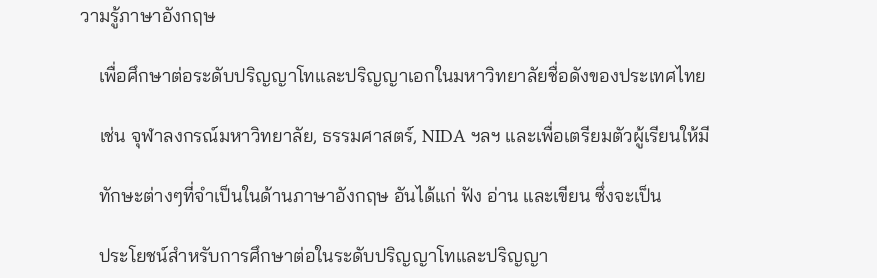วามรู้ภาษาอังกฤษ

    เพื่อศึกษาต่อระดับปริญญาโทและปริญญาเอกในมหาวิทยาลัยชื่อดังของประเทศไทย

    เช่น จุฬาลงกรณ์มหาวิทยาลัย, ธรรมศาสตร์, NIDA ฯลฯ และเพื่อเตรียมตัวผู้เรียนให้มี

    ทักษะต่างๆที่จำเป็นในด้านภาษาอังกฤษ อันได้แก่ ฟัง อ่าน และเขียน ซึ่งจะเป็น

    ประโยชน์สำหรับการศึกษาต่อในระดับปริญญาโทและปริญญา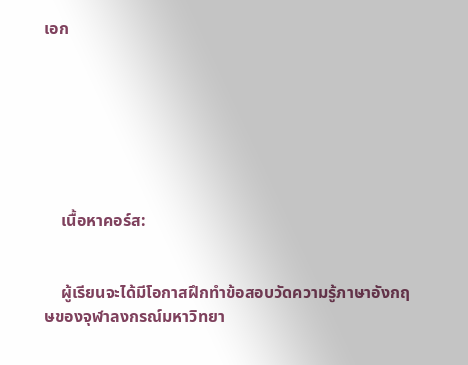เอก







    เนื้อหาคอร์ส:


    ผู้เรียนจะได้มีโอกาสฝึกทำข้อสอบวัดความรู้ภาษาอังกฤษของจุฬาลงกรณ์มหาวิทยา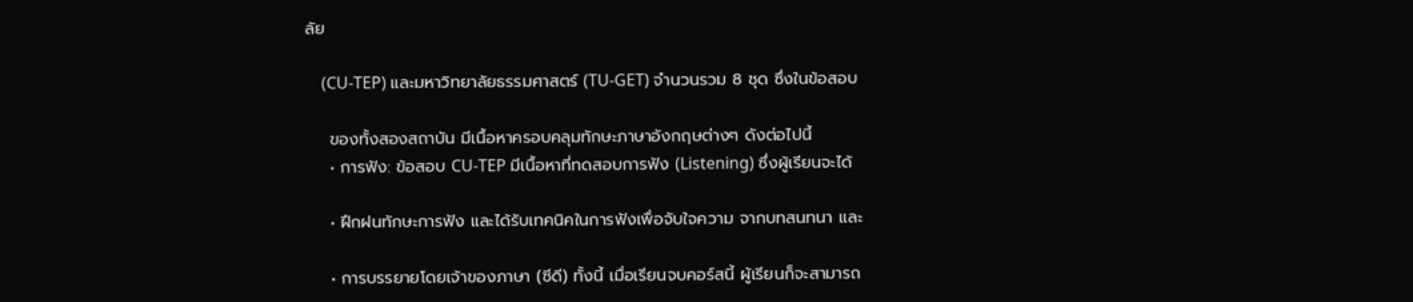ลัย

    (CU-TEP) และมหาวิทยาลัยธรรมศาสตร์ (TU-GET) จำนวนรวม 8 ชุด ซึ่งในข้อสอบ

    ของทั้งสองสถาบัน มีเนื้อหาครอบคลุมทักษะภาษาอังกฤษต่างๆ ดังต่อไปนี้
    • การฟัง: ข้อสอบ CU-TEP มีเนื้อหาที่ทดสอบการฟัง (Listening) ซึ่งผู้เรียนจะได้

    • ฝึกฝนทักษะการฟัง และได้รับเทคนิคในการฟังเพื่อจับใจความ จากบทสนทนา และ

    • การบรรยายโดยเจ้าของภาษา (ซีดี) ทั้งนี้ เมื่อเรียนจบคอร์สนี้ ผู้เรียนก็จะสามารถ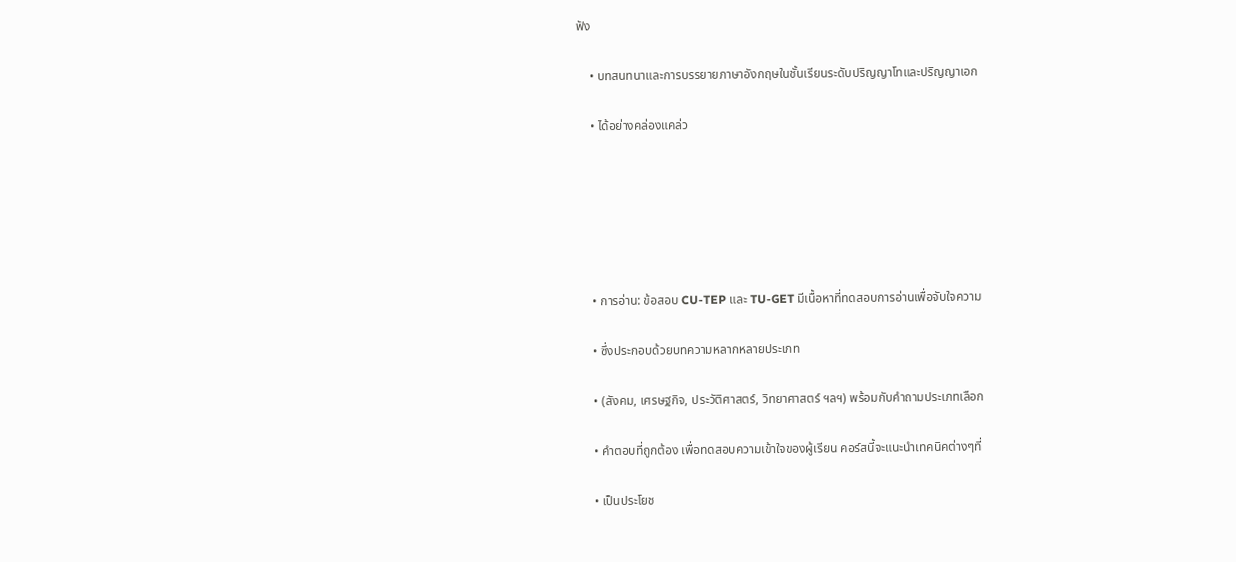ฟัง

    • บทสนทนาและการบรรยายภาษาอังกฤษในชั้นเรียนระดับปริญญาโทและปริญญาเอก

    • ได้อย่างคล่องแคล่ว






    • การอ่าน: ข้อสอบ CU-TEP และ TU-GET มีเนื้อหาที่ทดสอบการอ่านเพื่อจับใจความ

    • ซึ่งประกอบด้วยบทความหลากหลายประเภท

    • (สังคม, เศรษฐกิจ, ประวัติศาสตร์, วิทยาศาสตร์ ฯลฯ) พร้อมกับคำถามประเภทเลือก

    • คำตอบที่ถูกต้อง เพื่อทดสอบความเข้าใจของผู้เรียน คอร์สนี้จะแนะนำเทคนิคต่างๆที่

    • เป็นประโยช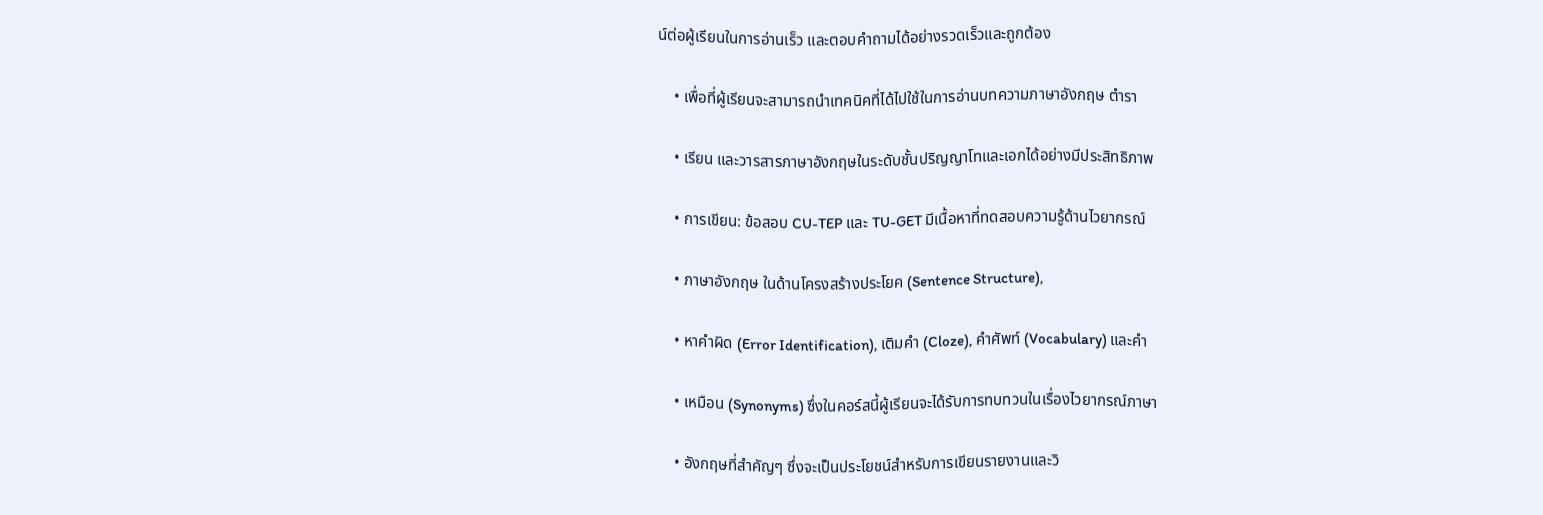น์ต่อผู้เรียนในการอ่านเร็ว และตอบคำถามได้อย่างรวดเร็วและถูกต้อง

    • เพื่อที่ผู้เรียนจะสามารถนำเทคนิคที่ได้ไปใช้ในการอ่านบทความภาษาอังกฤษ ตำรา

    • เรียน และวารสารภาษาอังกฤษในระดับชั้นปริญญาโทและเอกได้อย่างมีประสิทธิภาพ

    • การเขียน: ข้อสอบ CU-TEP และ TU-GET มีเนื้อหาที่ทดสอบความรู้ด้านไวยากรณ์

    • ภาษาอังกฤษ ในด้านโครงสร้างประโยค (Sentence Structure),

    • หาคำผิด (Error Identification), เติมคำ (Cloze), คำศัพท์ (Vocabulary) และคำ

    • เหมือน (Synonyms) ซึ่งในคอร์สนี้ผู้เรียนจะได้รับการทบทวนในเรื่องไวยากรณ์ภาษา

    • อังกฤษที่สำคัญๆ ซึ่งจะเป็นประโยชน์สำหรับการเขียนรายงานและวิ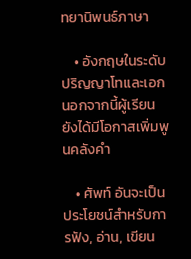ทยานิพนธ์ภาษา

    • อังกฤษในระดับปริญญาโทและเอก นอกจากนี้ผู้เรียนยังได้มีโอกาสเพิ่มพูนคลังคำ

    • ศัพท์ อันจะเป็นประโยชน์สำหรับการฟัง, อ่าน, เขียน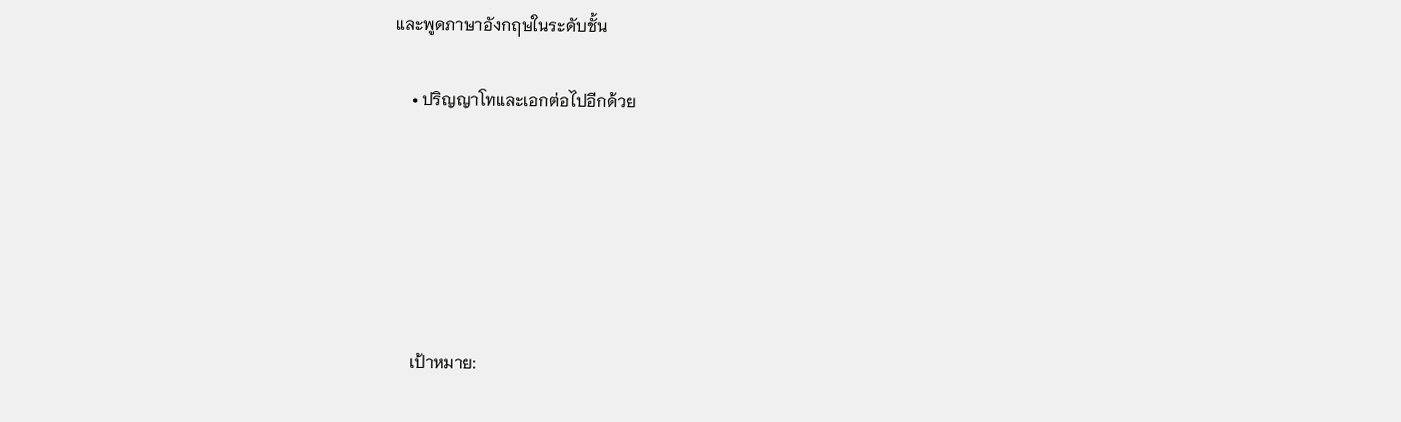และพูดภาษาอังกฤษในระดับชั้น

    • ปริญญาโทและเอกต่อไปอีกด้วย






    เป้าหมาย: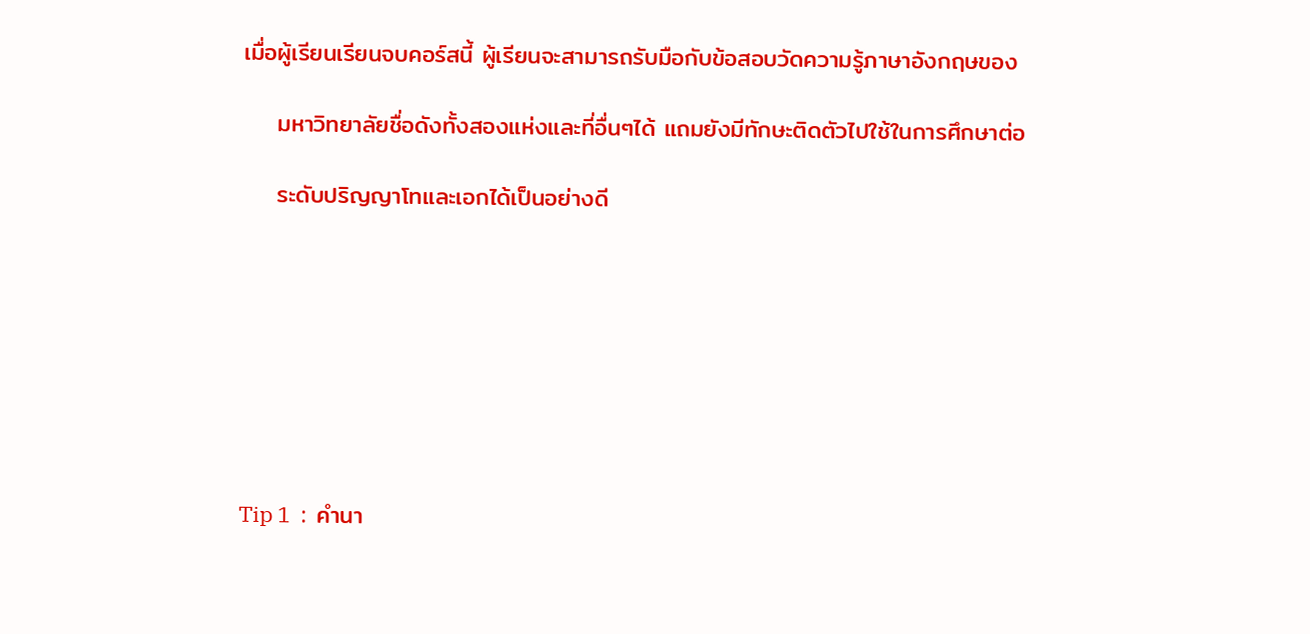เมื่อผู้เรียนเรียนจบคอร์สนี้ ผู้เรียนจะสามารถรับมือกับข้อสอบวัดความรู้ภาษาอังกฤษของ

    มหาวิทยาลัยชื่อดังทั้งสองแห่งและที่อื่นๆได้ แถมยังมีทักษะติดตัวไปใช้ในการศึกษาต่อ

    ระดับปริญญาโทและเอกได้เป็นอย่างดี








Tip 1  :  คำนา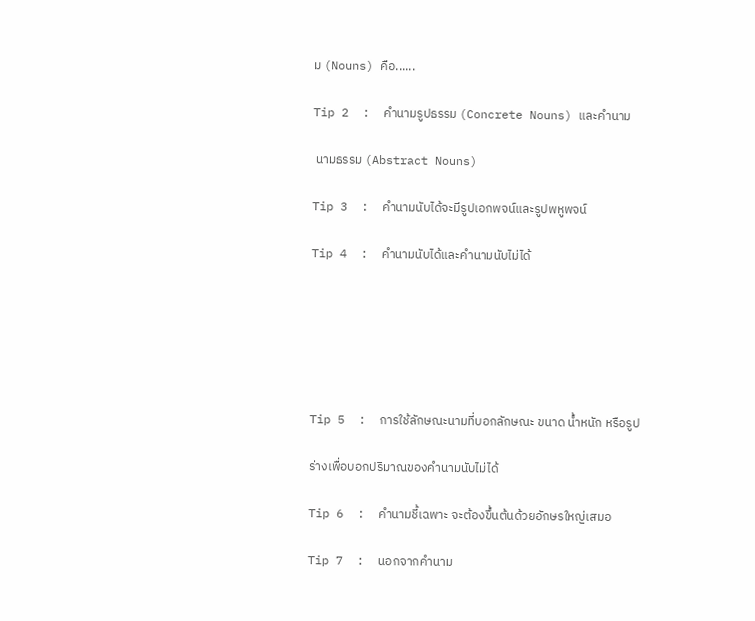ม (Nouns) คือ......

Tip 2  :  คำนามรูปธรรม (Concrete Nouns) และคำนาม

 นามธรรม (Abstract Nouns)

Tip 3  :  คำนามนับได้จะมีรูปเอกพจน์และรูปพหูพจน์

Tip 4  :  คำนามนับได้และคำนามนับไม่ได้






Tip 5  :  การใช้ลักษณะนามที่บอกลักษณะ ขนาด น้ำหนัก หรือรูป

ร่างเพื่อบอกปริมาณของคำนามนับไม่ได้

Tip 6  :  คำนามชี้เฉพาะ จะต้องขึ้นต้นด้วยอักษรใหญ่เสมอ

Tip 7  :  นอกจากคำนาม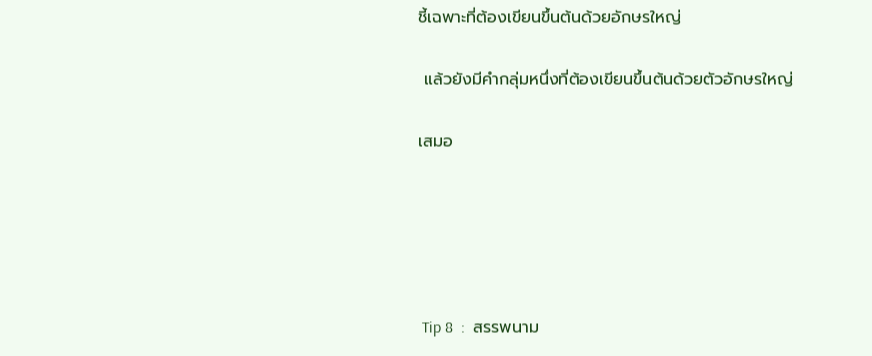ชี้เฉพาะที่ต้องเขียนขึ้นต้นด้วยอักษรใหญ่

 แล้วยังมีคำกลุ่มหนึ่งที่ต้องเขียนขึ้นต้นด้วยตัวอักษรใหญ่

เสมอ





 Tip 8  :  สรรพนาม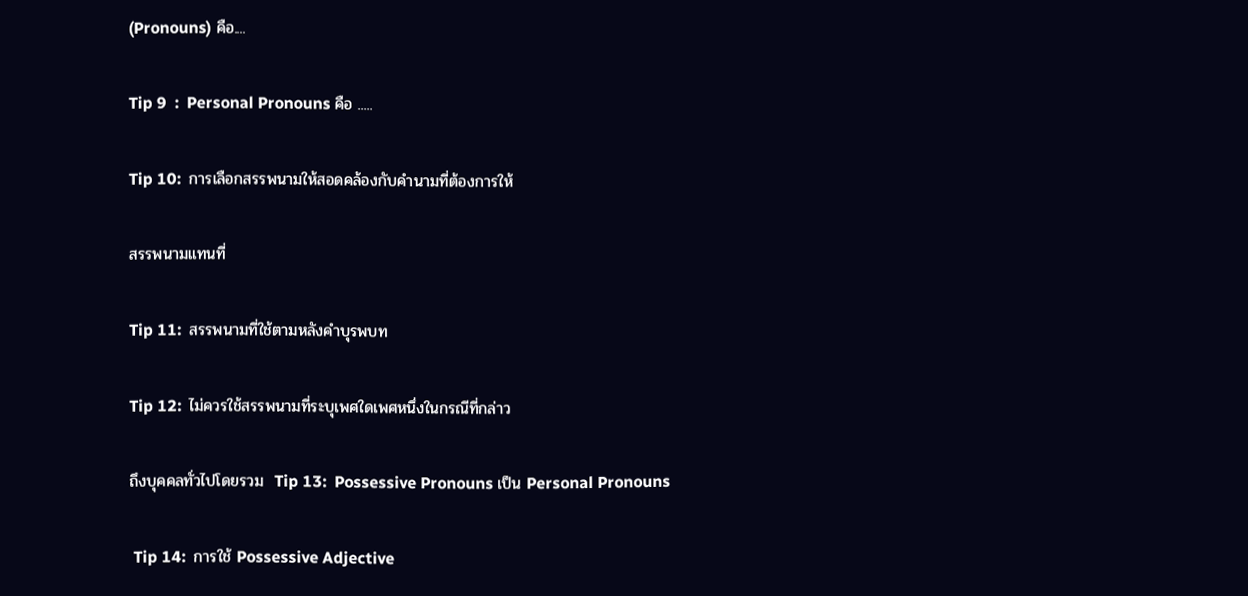(Pronouns) คือ....

Tip 9  :  Personal Pronouns คือ .....

Tip 10:  การเลือกสรรพนามให้สอดคล้องกับคำนามที่ต้องการให้

สรรพนามแทนที่

Tip 11:  สรรพนามที่ใช้ตามหลังคำบุรพบท

Tip 12:  ไม่ควรใช้สรรพนามที่ระบุเพศใดเพศหนึ่งในกรณีที่กล่าว

ถึงบุคคลทั่วไปโดยรวม  Tip 13:  Possessive Pronouns เป็น Personal Pronouns

 Tip 14:  การใช้ Possessive Adjective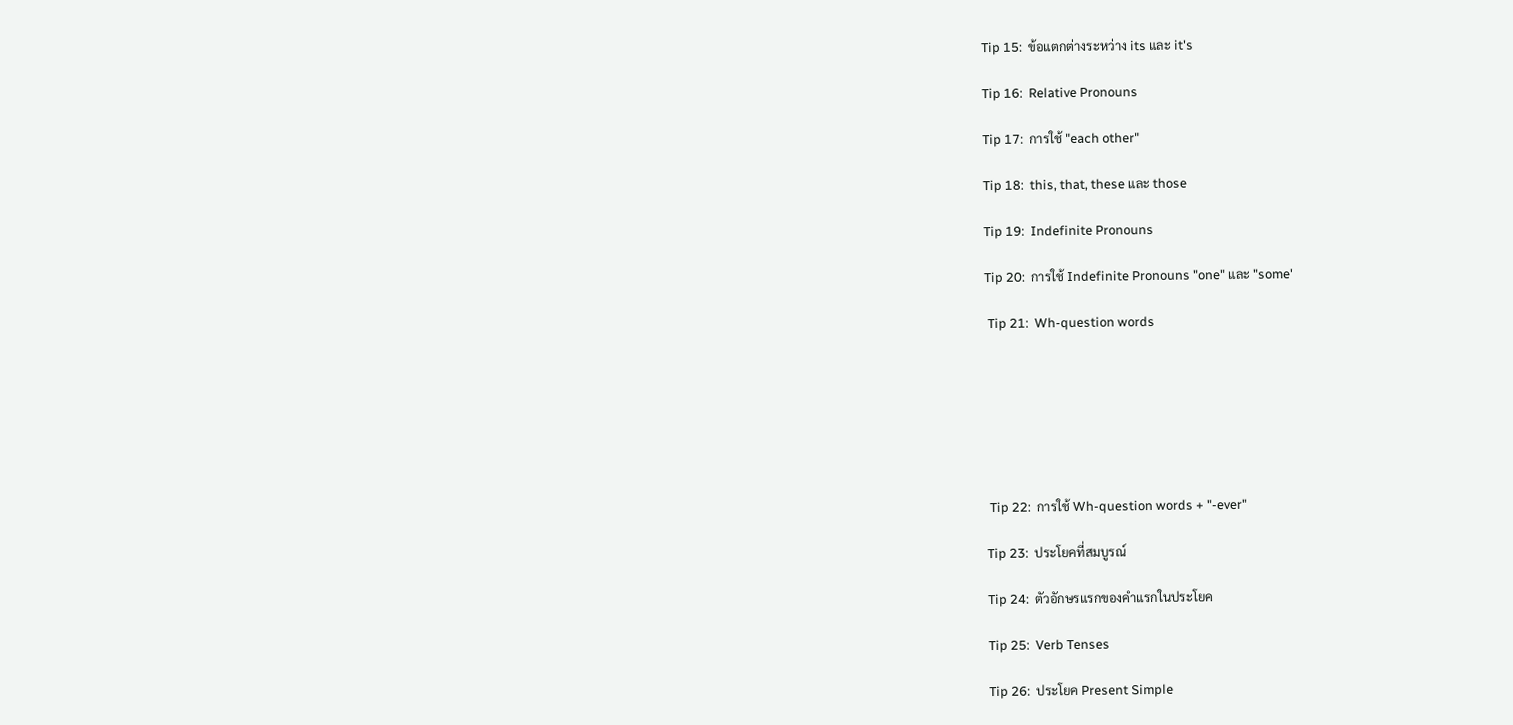Tip 15:  ข้อแตกต่างระหว่าง its และ it's

Tip 16:  Relative Pronouns

Tip 17:  การใช้ "each other"

Tip 18:  this, that, these และ those

Tip 19:  Indefinite Pronouns

Tip 20:  การใช้ Indefinite Pronouns "one" และ "some'

 Tip 21:  Wh-question words







 Tip 22:  การใช้ Wh-question words + "-ever"

Tip 23:  ประโยคที่สมบูรณ์

Tip 24:  ตัวอักษรแรกของคำแรกในประโยค

Tip 25:  Verb Tenses

Tip 26:  ประโยค Present Simple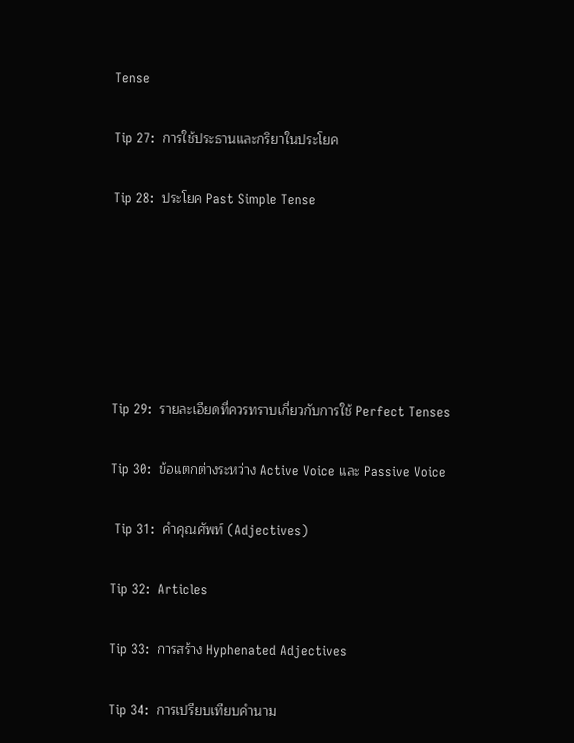Tense

Tip 27:  การใช้ประธานและกริยาในประโยค

Tip 28:  ประโยค Past Simple Tense






Tip 29:  รายละเอียดที่ควรทราบเกี่ยวกับการใช้ Perfect Tenses

Tip 30:  ข้อแตกต่างระหว่าง Active Voice และ Passive Voice

 Tip 31:  คำคุณศัพท์ (Adjectives)

Tip 32:  Articles

Tip 33:  การสร้าง Hyphenated Adjectives

Tip 34:  การเปรียบเทียบคำนาม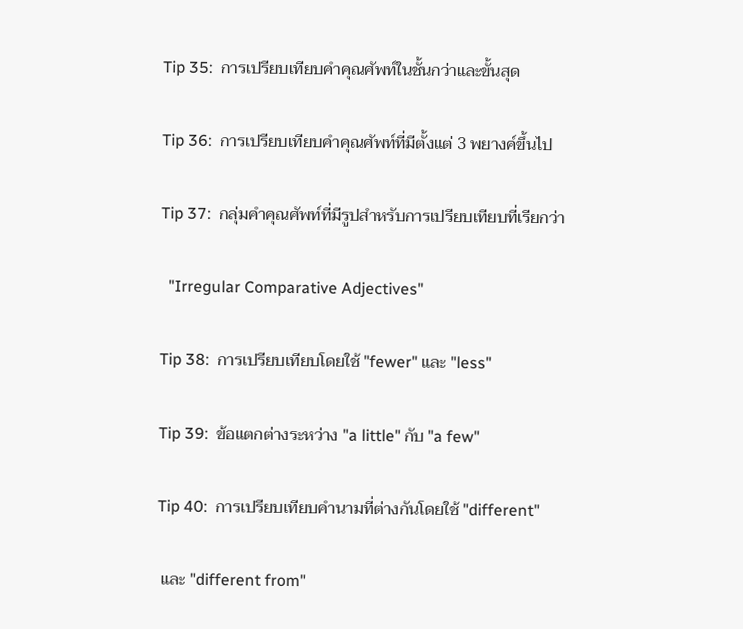Tip 35:  การเปรียบเทียบคำคุณศัพท์ในชั้นกว่าและขั้นสุด

Tip 36:  การเปรียบเทียบคำคุณศัพท์ที่มีตั้งแต่ 3 พยางค์ขึ้นไป

Tip 37:  กลุ่มคำคุณศัพท์ที่มีรูปสำหรับการเปรียบเทียบที่เรียกว่า

  "Irregular Comparative Adjectives"

Tip 38:  การเปรียบเทียบโดยใช้ "fewer" และ "less"

Tip 39:  ข้อแตกต่างระหว่าง "a little" กับ "a few"

Tip 40:  การเปรียบเทียบคำนามที่ต่างกันโดยใช้ "different"

 และ "different from"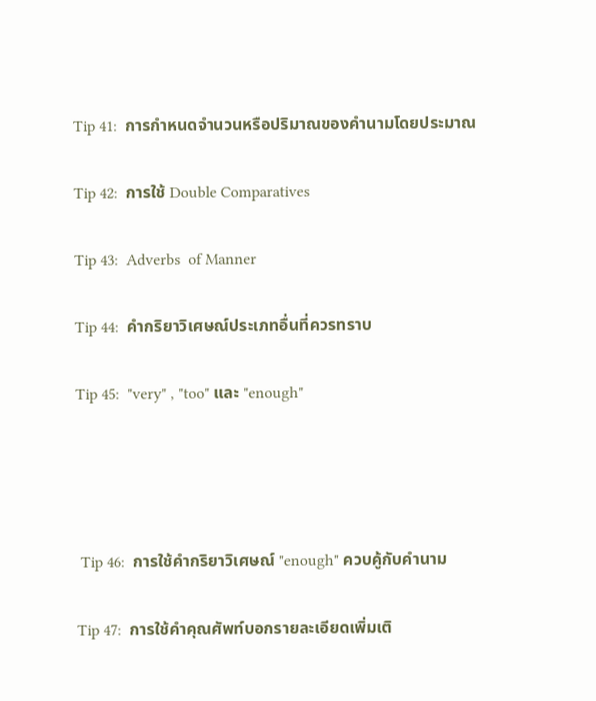Tip 41:  การกำหนดจำนวนหรือปริมาณของคำนามโดยประมาณ

Tip 42:  การใช้ Double Comparatives

Tip 43:  Adverbs  of Manner

Tip 44:  คำกริยาวิเศษณ์ประเภทอื่นที่ควรทราบ

Tip 45:  "very" , "too" และ "enough"




 Tip 46:  การใช้คำกริยาวิเศษณ์ "enough" ควบคู้กับคำนาม

Tip 47:  การใช้คำคุณศัพท์บอกรายละเอียดเพิ่มเติ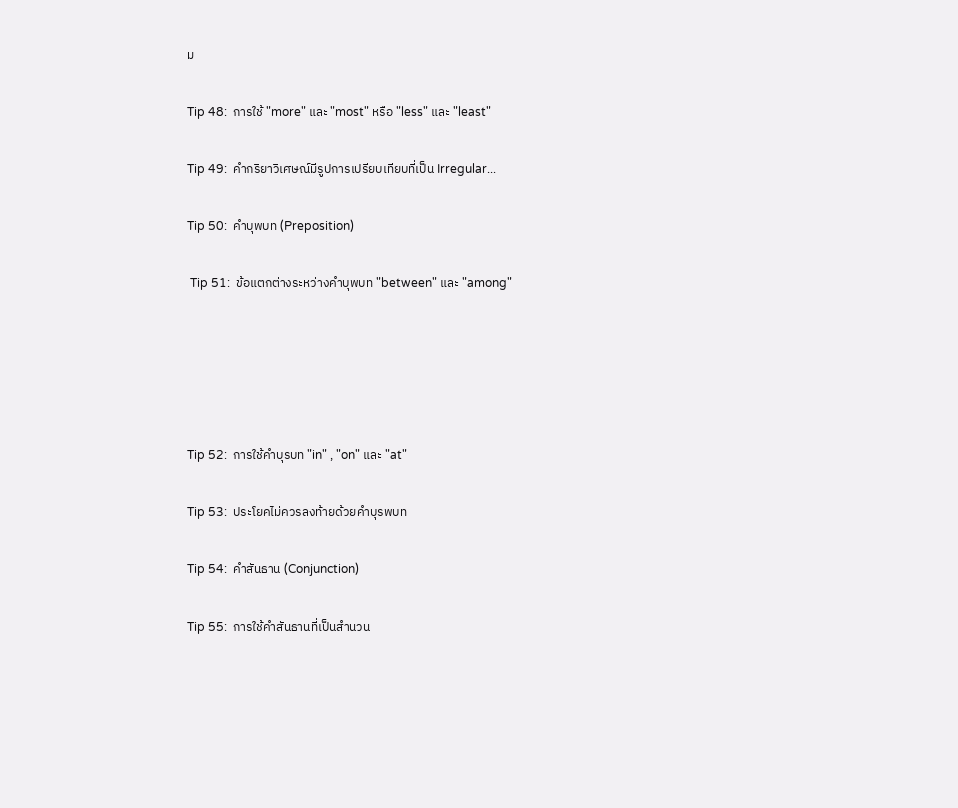ม

Tip 48:  การใช้ "more" และ "most" หรือ "less" และ "least"

Tip 49:  คำกริยาวิเศษณ์มีรูปการเปรียบเทียบที่เป็น Irregular...

Tip 50:  คำบุพบท (Preposition)

 Tip 51:  ข้อแตกต่างระหว่างคำบุพบท "between" และ "among"





Tip 52:  การใช้คำบุรบท "in" , "on" และ "at"

Tip 53:  ประโยคไม่ควรลงท้ายด้วยคำบุรพบท

Tip 54:  คำสันธาน (Conjunction)

Tip 55:  การใช้คำสันธานที่เป็นสำนวน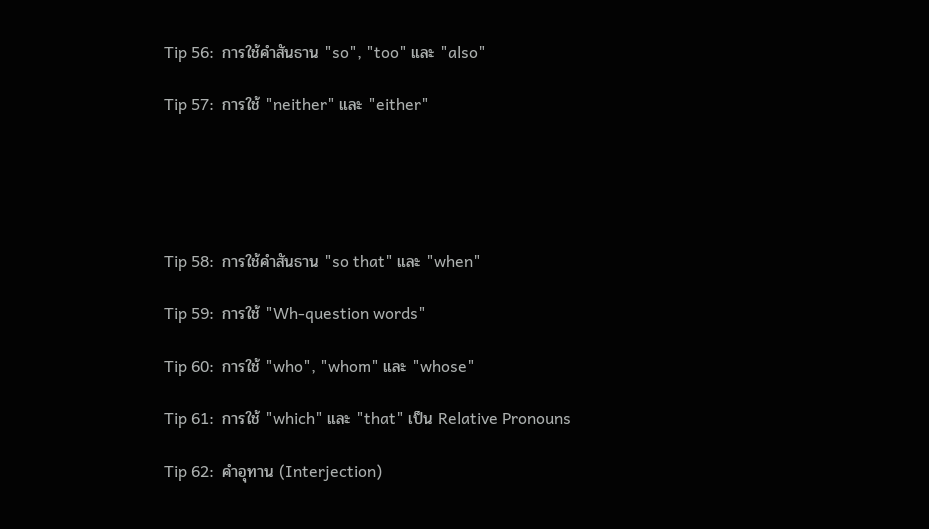Tip 56:  การใช้คำสันธาน "so", "too" และ "also"

Tip 57:  การใช้ "neither" และ "either"





Tip 58:  การใช้คำสันธาน "so that" และ "when"

Tip 59:  การใช้ "Wh-question words"

Tip 60:  การใช้ "who", "whom" และ "whose"

Tip 61:  การใช้ "which" และ "that" เป็น Relative Pronouns

Tip 62:  คำอุทาน (Interjection)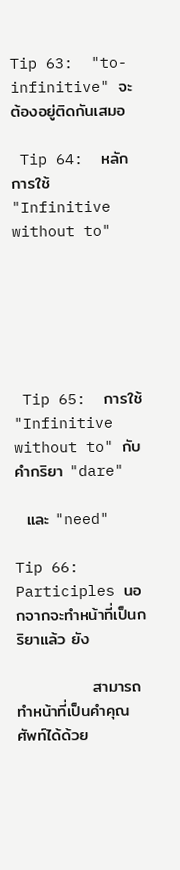Tip 63:  "to-infinitive" จะต้องอยู่ติดกันเสมอ

 Tip 64:  หลักการใช้ "Infinitive without to"






 Tip 65:  การใช้ "Infinitive without to" กับคำกริยา "dare"

  และ "need"

Tip 66:  Participles นอกจากจะทำหน้าที่เป็นกริยาแล้ว ยัง

             สามารถทำหน้าที่เป็นคำคุณศัพท์ได้ด้วย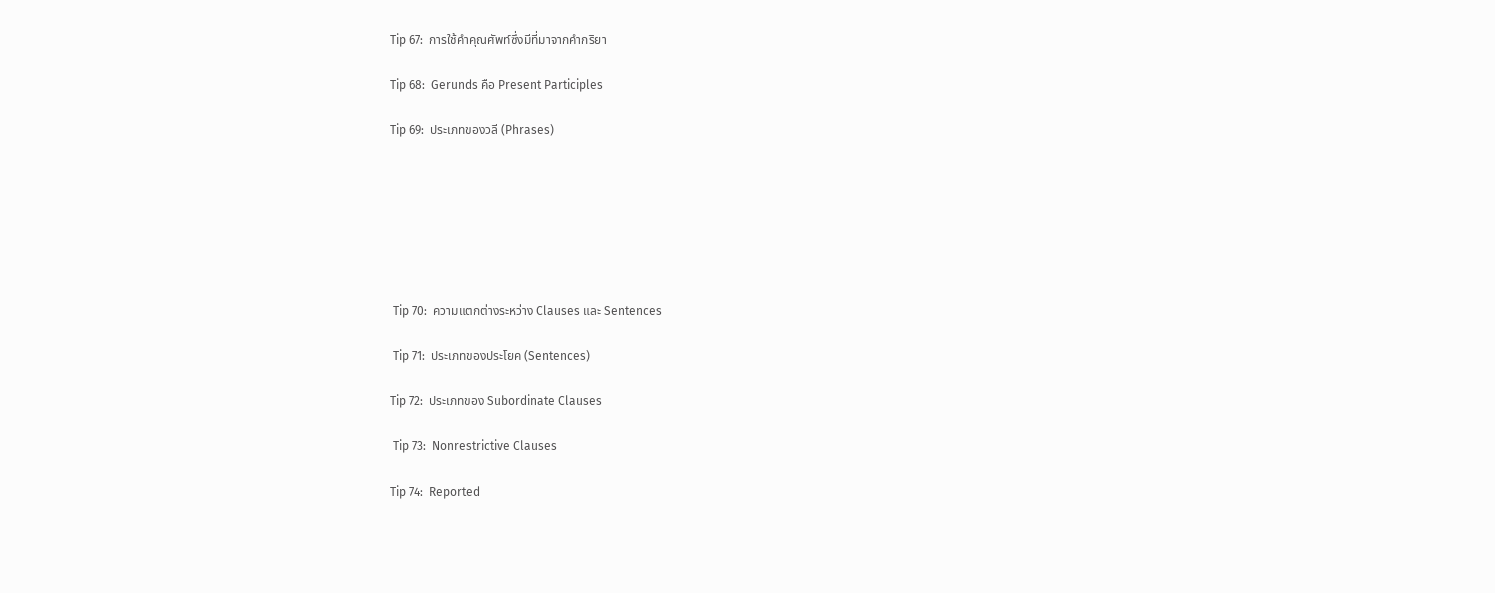Tip 67:  การใช้คำคุณศัพท์ซึ่งมีที่มาจากคำกริยา

Tip 68:  Gerunds คือ Present Participles

Tip 69:  ประเภทของวลี (Phrases)







 Tip 70:  ความแตกต่างระหว่าง Clauses และ Sentences

 Tip 71:  ประเภทของประโยค (Sentences)

Tip 72:  ประเภทของ Subordinate Clauses

 Tip 73:  Nonrestrictive Clauses

Tip 74:  Reported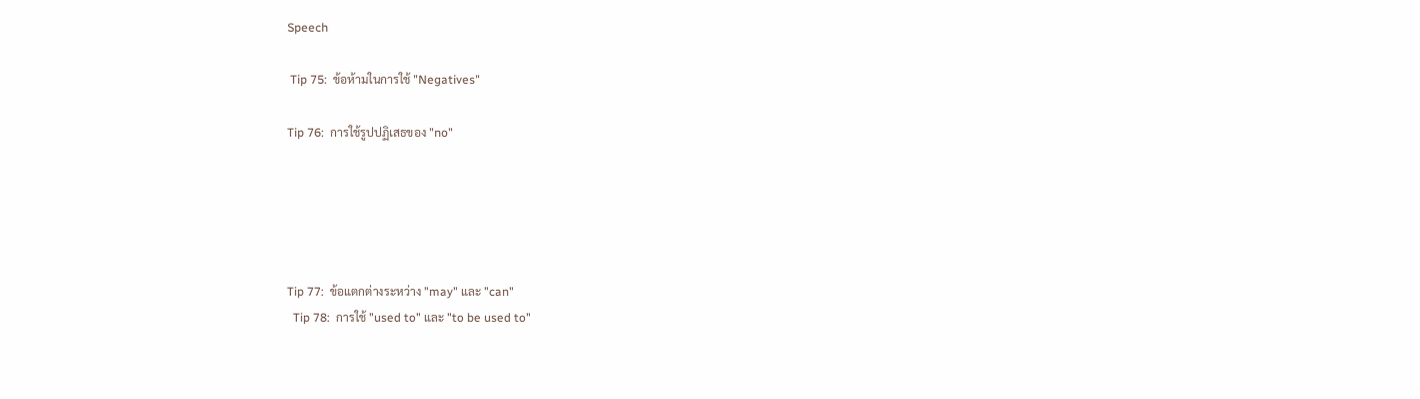Speech

 Tip 75:  ข้อห้ามในการใช้ "Negatives"

Tip 76:  การใช้รูปปฏิเสธของ "no"





Tip 77:  ข้อแตกต่างระหว่าง "may" และ "can"
  Tip 78:  การใช้ "used to" และ "to be used to"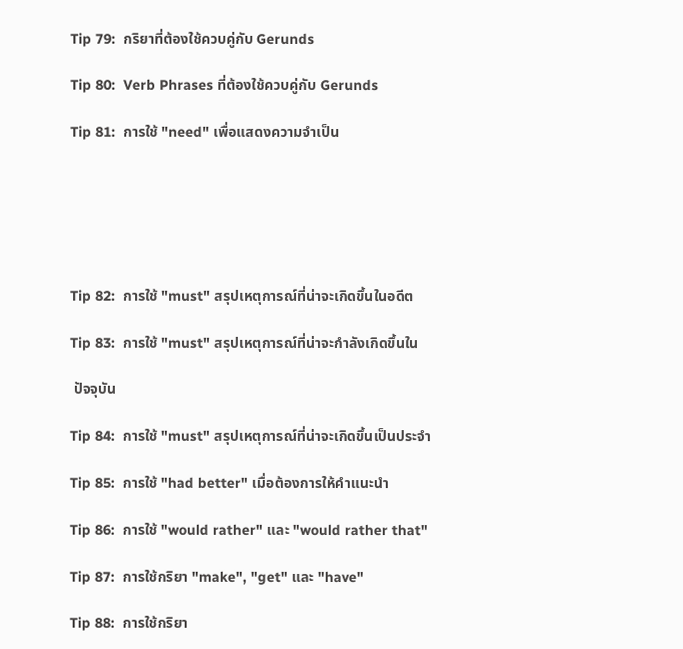Tip 79:  กริยาที่ต้องใช้ควบคู่กับ Gerunds

Tip 80:  Verb Phrases ที่ต้องใช้ควบคู่กับ Gerunds

Tip 81:  การใช้ "need" เพื่อแสดงความจำเป็น






Tip 82:  การใช้ "must" สรุปเหตุการณ์ที่น่าจะเกิดขึ้นในอดีต

Tip 83:  การใช้ "must" สรุปเหตุการณ์ที่น่าจะกำลังเกิดขึ้นใน

 ปัจจุบัน

Tip 84:  การใช้ "must" สรุปเหตุการณ์ที่น่าจะเกิดขึ้นเป็นประจำ

Tip 85:  การใช้ "had better" เมื่อต้องการให้คำแนะนำ

Tip 86:  การใช้ "would rather" และ "would rather that"

Tip 87:  การใช้กริยา "make", "get" และ "have"

Tip 88:  การใช้กริยา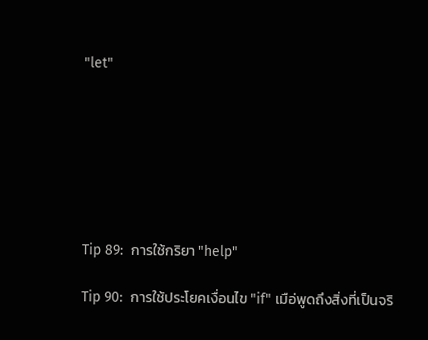"let"







Tip 89:  การใช้กริยา "help"

Tip 90:  การใช้ประโยคเงื่อนไข "if" เมือ่พูดถึงสิ่งที่เป็นจริ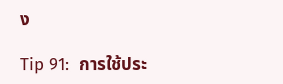ง

Tip 91:  การใช้ประ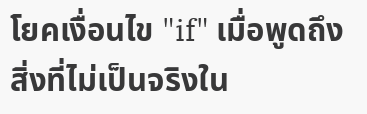โยคเงื่อนไข "if" เมื่อพูดถึงสิ่งที่ไม่เป็นจริงใน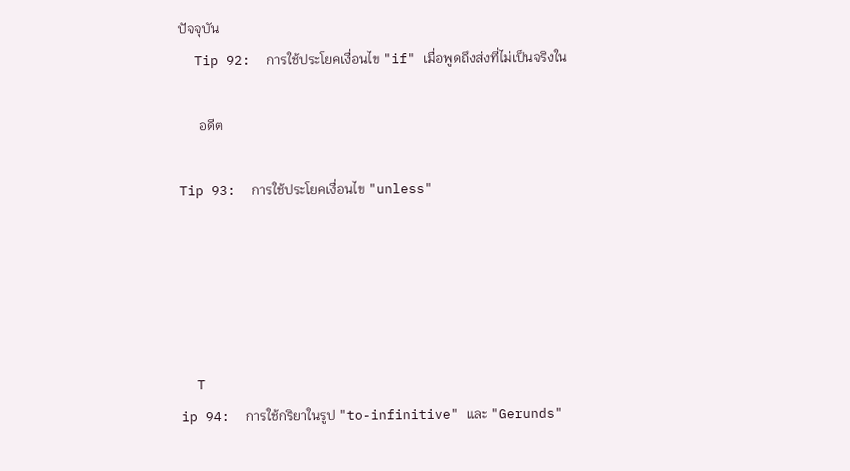ปัจจุบัน
  Tip 92:  การใช้ประโยคเงื่อนไข "if" เมื่อพูดถึงส่งที่ไม่เป็นจริงใน

      อดีต

Tip 93:  การใช้ประโยคเงื่อนไข "unless"





  T
ip 94:  การใช้กริยาในรูป "to-infinitive" และ "Gerunds"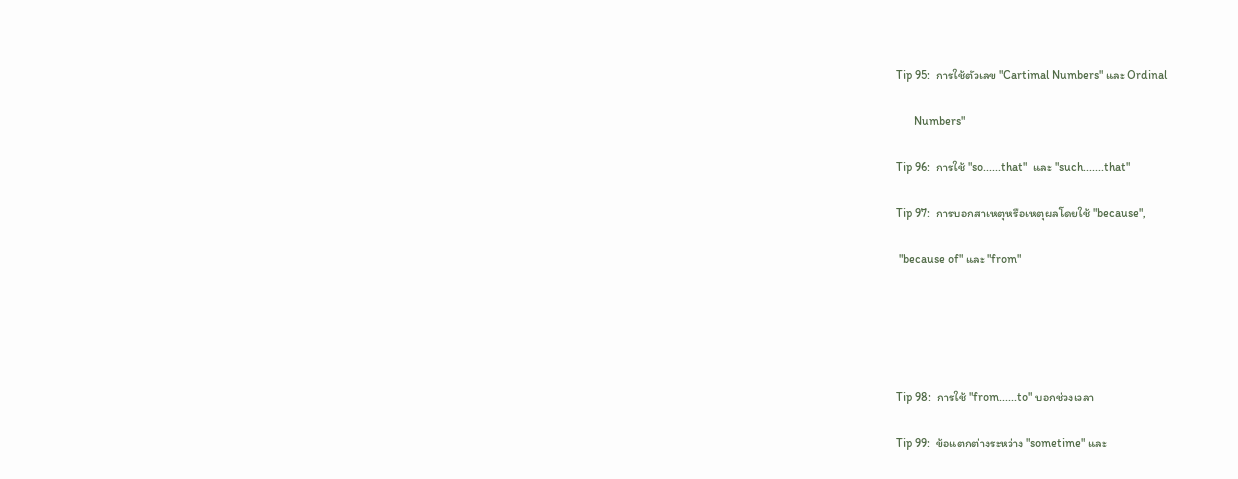Tip 95:  การใช้ตัวเลข "Cartimal Numbers" และ Ordinal

      Numbers"

Tip 96:  การใช้ "so......that"  และ "such.......that"

Tip 97:  การบอกสาเหตุหรือเหตุผลโดยใช้ "because",

 "because of" และ "from"





Tip 98:  การใช้ "from......to" บอกช่วงเวลา

Tip 99:  ข้อแตกต่างระหว่าง "sometime" และ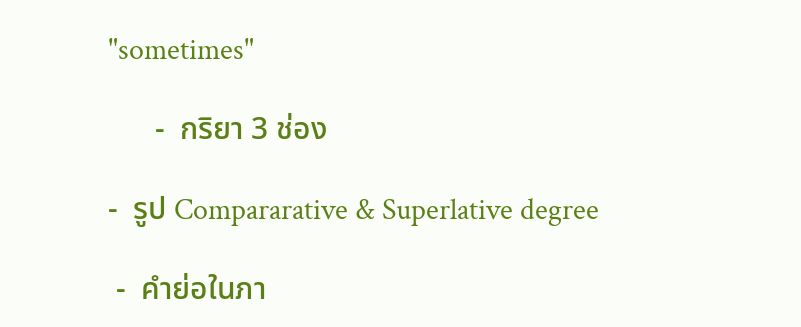"sometimes"

      -  กริยา 3 ช่อง

-  รูป Compararative & Superlative degree

 -  คำย่อในภา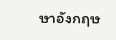ษาอังกฤษ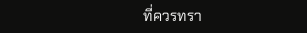ที่ควรทรา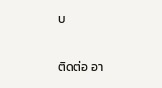บ

ติดต่อ อา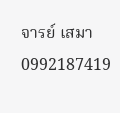จารย์ เสมา  0992187419